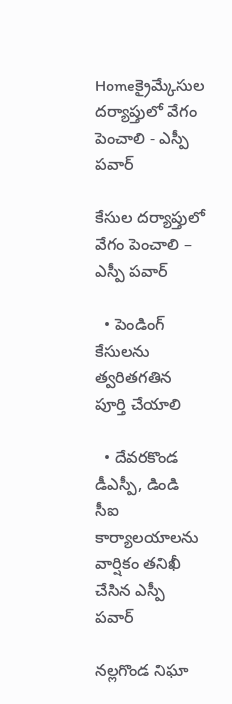Homeక్రైమ్కేసుల దర్యాప్తులో వేగం పెంచాలి - ఎస్పీ పవార్

కేసుల దర్యాప్తులో వేగం పెంచాలి – ఎస్పీ పవార్

  • పెండింగ్ కేసులను త్వరితగతిన పూర్తి చేయాలి

  • దేవరకొండ డీఎస్పీ, డిండి సీఐ కార్యాలయాలను వార్షికం తనిఖీ చేసిన ఎస్పీ పవార్

నల్లగొండ నిఘా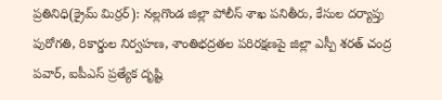ప్రతినిధి(క్రైమ్ మిర్రర్): నల్లగొండ జిల్లా పోలీస్ శాఖ పనితీరు, కేసుల దర్యాప్తు పురోగతి, రికార్డుల నిర్వహణ, శాంతిభద్రతల పరిరక్షణపై జిల్లా ఎస్పీ శరత్ చంద్ర పవార్, ఐపీఎస్ ప్రత్యేక దృష్టి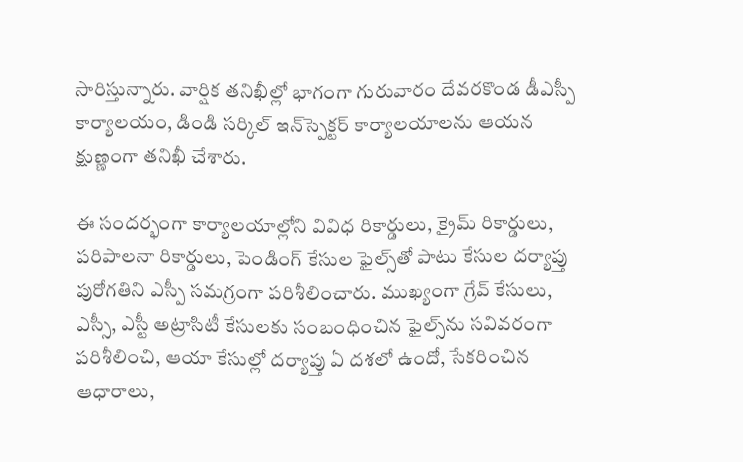సారిస్తున్నారు. వార్షిక తనిఖీల్లో భాగంగా గురువారం దేవరకొండ డీఎస్పీ కార్యాలయం, డిండి సర్కిల్ ఇన్‌స్పెక్టర్ కార్యాలయాలను ఆయన క్షుణ్ణంగా తనిఖీ చేశారు.

ఈ సందర్భంగా కార్యాలయాల్లోని వివిధ రికార్డులు, క్రైమ్ రికార్డులు, పరిపాలనా రికార్డులు, పెండింగ్ కేసుల ఫైల్స్‌తో పాటు కేసుల దర్యాప్తు పురోగతిని ఎస్పీ సమగ్రంగా పరిశీలించారు. ముఖ్యంగా గ్రేవ్ కేసులు, ఎస్సీ, ఎస్టీ అట్రాసిటీ కేసులకు సంబంధించిన ఫైల్స్‌ను సవివరంగా పరిశీలించి, ఆయా కేసుల్లో దర్యాప్తు ఏ దశలో ఉందో, సేకరించిన ఆధారాలు,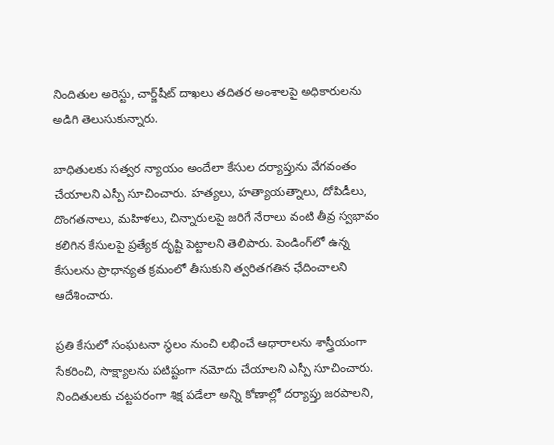నిందితుల అరెస్టు, చార్జ్‌షీట్ దాఖలు తదితర అంశాలపై అధికారులను అడిగి తెలుసుకున్నారు.

బాధితులకు సత్వర న్యాయం అందేలా కేసుల దర్యాప్తును వేగవంతం చేయాలని ఎస్పీ సూచించారు. హత్యలు, హత్యాయత్నాలు, దోపిడీలు, దొంగతనాలు, మహిళలు, చిన్నారులపై జరిగే నేరాలు వంటి తీవ్ర స్వభావం కలిగిన కేసులపై ప్రత్యేక దృష్టి పెట్టాలని తెలిపారు. పెండింగ్‌లో ఉన్న కేసులను ప్రాధాన్యత క్రమంలో తీసుకుని త్వరితగతిన ఛేదించాలని ఆదేశించారు.

ప్రతి కేసులో సంఘటనా స్థలం నుంచి లభించే ఆధారాలను శాస్త్రీయంగా సేకరించి, సాక్ష్యాలను పటిష్టంగా నమోదు చేయాలని ఎస్పీ సూచించారు. నిందితులకు చట్టపరంగా శిక్ష పడేలా అన్ని కోణాల్లో దర్యాప్తు జరపాలని,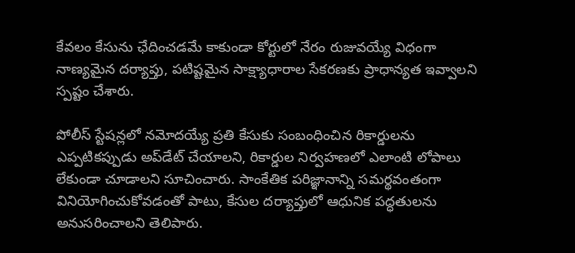కేవలం కేసును ఛేదించడమే కాకుండా కోర్టులో నేరం రుజువయ్యే విధంగా నాణ్యమైన దర్యాప్తు, పటిష్టమైన సాక్ష్యాధారాల సేకరణకు ప్రాధాన్యత ఇవ్వాలని స్పష్టం చేశారు.

పోలీస్ స్టేషన్లలో నమోదయ్యే ప్రతి కేసుకు సంబంధించిన రికార్డులను ఎప్పటికప్పుడు అప్‌డేట్ చేయాలని, రికార్డుల నిర్వహణలో ఎలాంటి లోపాలు లేకుండా చూడాలని సూచించారు. సాంకేతిక పరిజ్ఞానాన్ని సమర్థవంతంగా వినియోగించుకోవడంతో పాటు, కేసుల దర్యాప్తులో ఆధునిక పద్ధతులను అనుసరించాలని తెలిపారు.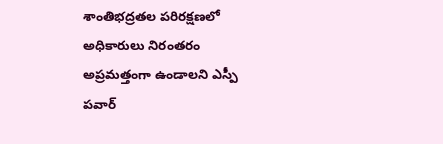శాంతిభద్రతల పరిరక్షణలో అధికారులు నిరంతరం అప్రమత్తంగా ఉండాలని ఎస్పీ పవార్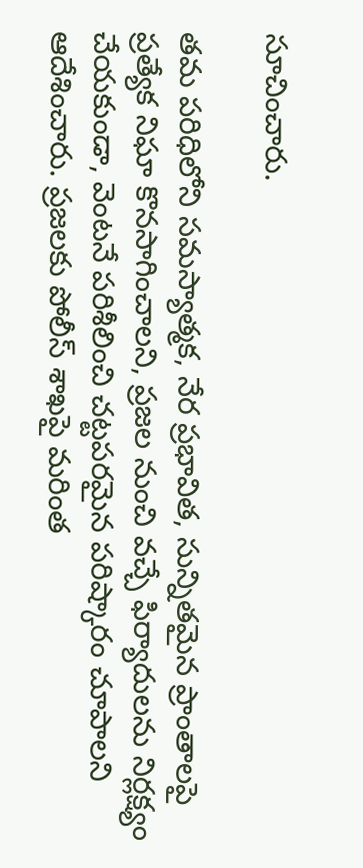సూచించారు.

తమ పరిధిలోని సమస్యాత్మక, నేర ప్రభావిత, సున్నితమైన ప్రాంతాలపై ప్రత్యేక నిఘా కొనసాగించాలని, ప్రజల నుంచి వచ్చే ఫిర్యాదులను నిర్లక్ష్యం చేయకుండా, వెంటనే పరిశీలించి చట్టపరమైన పరిష్కారం చూపాలని ఆదేశించారు. ప్రజలకు పోలీస్ శాఖపై మరింత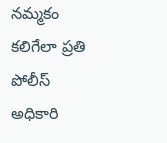నమ్మకం కలిగేలా ప్రతి పోలీస్ అధికారి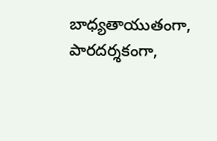బాధ్యతాయుతంగా, పారదర్శకంగా,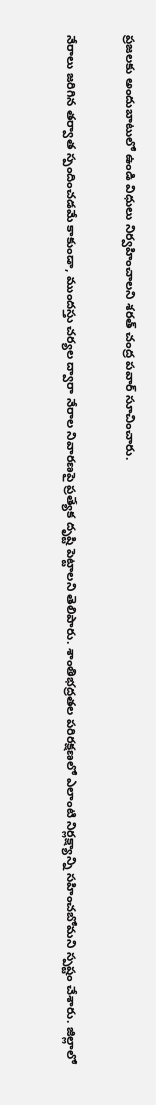ప్రజలకు అందుబాటులో ఉండి విధులు నిర్వహించాలని శరత్ చంద్ర పవార్ సూచించారు.

నేరాలు జరిగిన తర్వాత స్పందించడమే కాకుండా, ముందస్తు చర్యల ద్వారా నేరాల నివారణపై ప్రత్యేక దృష్టి పెట్టాలని తెలిపారు. శాంతిభద్రతల పరిరక్షణలో ఎలాంటి నిర్లక్ష్యాన్ని సహించబోమని స్పష్టం చేశారు. జిల్లాలో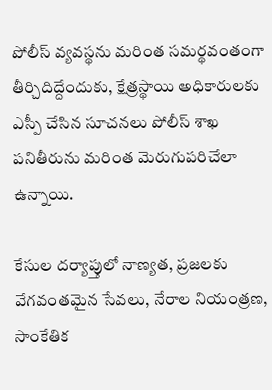పోలీస్ వ్యవస్థను మరింత సమర్థవంతంగా తీర్చిదిద్దేందుకు, క్షేత్రస్థాయి అధికారులకు ఎస్పీ చేసిన సూచనలు పోలీస్ శాఖ పనితీరును మరింత మెరుగుపరిచేలా ఉన్నాయి.

కేసుల దర్యాప్తులో నాణ్యత, ప్రజలకు వేగవంతమైన సేవలు, నేరాల నియంత్రణ, సాంకేతిక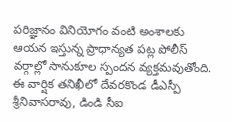పరిజ్ఞానం వినియోగం వంటి అంశాలకు ఆయన ఇస్తున్న ప్రాధాన్యత పట్ల పోలీస్ వర్గాల్లో సానుకూల స్పందన వ్యక్తమవుతోంది. ఈ వార్షిక తనిఖీలో దేవరకొండ డీఎస్పీ శ్రీనివాసరావు, డిండి సీఐ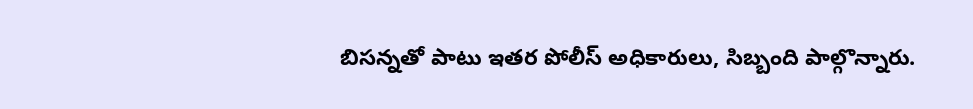బిసన్నతో పాటు ఇతర పోలీస్ అధికారులు, సిబ్బంది పాల్గొన్నారు.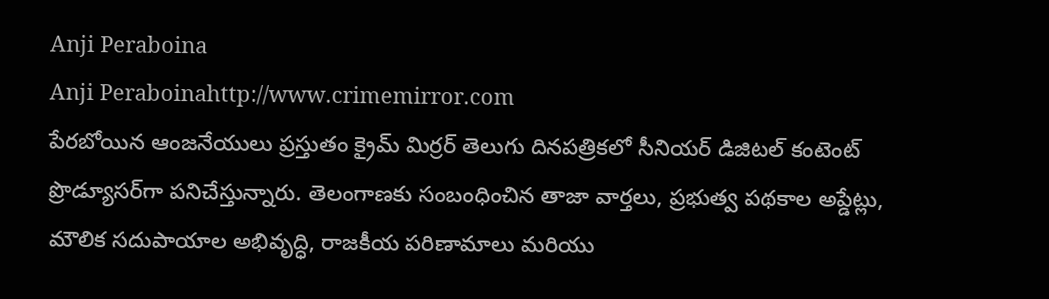Anji Peraboina
Anji Peraboinahttp://www.crimemirror.com
పేరబోయిన ఆంజనేయులు ప్రస్తుతం క్రైమ్ మిర్రర్ తెలుగు దినపత్రికలో సీనియర్ డిజిటల్ కంటెంట్ ప్రొడ్యూసర్‌గా పనిచేస్తున్నారు. తెలంగాణకు సంబంధించిన తాజా వార్తలు, ప్రభుత్వ పథకాల అప్డేట్లు, మౌలిక సదుపాయాల అభివృద్ధి, రాజకీయ పరిణామాలు మరియు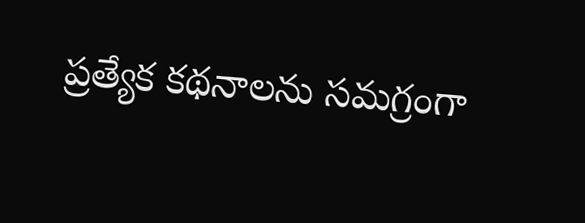ప్రత్యేక కథనాలను సమగ్రంగా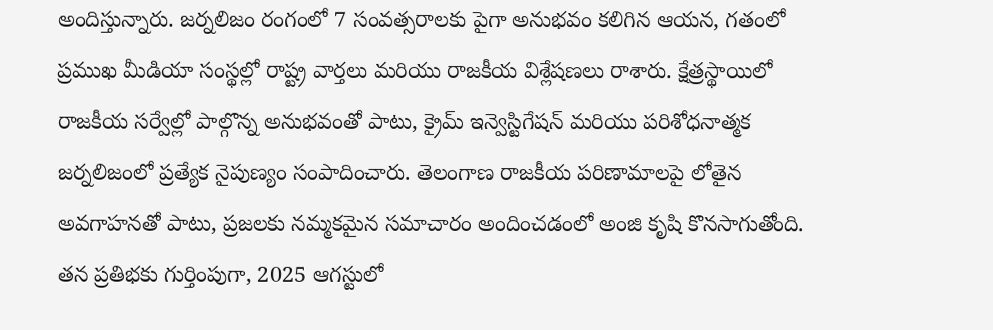అందిస్తున్నారు. జర్నలిజం రంగంలో 7 సంవత్సరాలకు పైగా అనుభవం కలిగిన ఆయన, గతంలో ప్రముఖ మీడియా సంస్థల్లో రాష్ట్ర వార్తలు మరియు రాజకీయ విశ్లేషణలు రాశారు. క్షేత్రస్థాయిలో రాజకీయ సర్వేల్లో పాల్గొన్న అనుభవంతో పాటు, క్రైమ్ ఇన్వెస్టిగేషన్ మరియు పరిశోధనాత్మక జర్నలిజంలో ప్రత్యేక నైపుణ్యం సంపాదించారు. తెలంగాణ రాజకీయ పరిణామాలపై లోతైన అవగాహనతో పాటు, ప్రజలకు నమ్మకమైన సమాచారం అందించడంలో అంజి కృషి కొనసాగుతోంది. తన ప్రతిభకు గుర్తింపుగా, 2025 ఆగస్టులో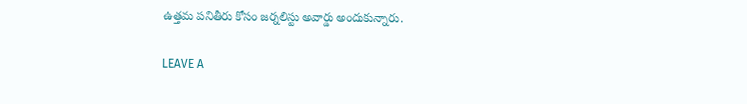ఉత్తమ పనితీరు కోసం జర్నలిస్టు అవార్డు అందుకున్నారు.

LEAVE A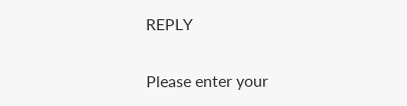REPLY

Please enter your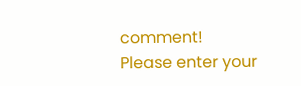comment!
Please enter your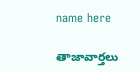name here

తాజావార్తలు